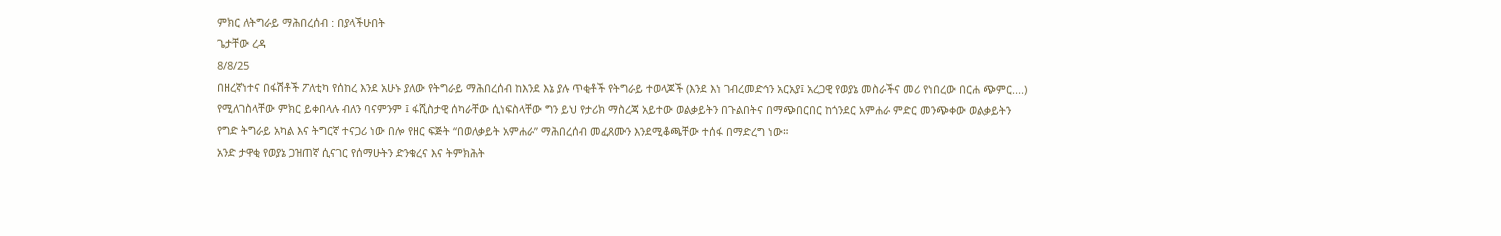ምክር ለትግራይ ማሕበረሰብ : በያላችሁበት
ጌታቸው ረዳ
8/8/25
በዘረኛነተና በፋሽቶች ፖለቲካ የሰከረ እንደ አሁኑ ያለው የትግራይ ማሕበረሰብ ከእንደ እኔ ያሉ ጥቂቶች የትግራይ ተወላጆች (እንደ እነ ገብረመድኅን አርአያ፤ አረጋዊ የወያኔ መስራችና መሪ የነበረው በርሐ ጭምር....) የሚለገስላቸው ምክር ይቀበላሉ ብለን ባናምንም ፤ ፋሺስታዊ ሰካራቸው ሲነፍስላቸው ግን ይህ የታሪክ ማስረጃ አይተው ወልቃይትን በጉልበትና በማጭበርበር ከጎንደር አምሐራ ምድር መንጭቀው ወልቃይትን የግድ ትግራይ አካል እና ትግርኛ ተናጋሪ ነው በሎ የዘር ፍጅት “በወለቃይት አምሐራ” ማሕበረሰብ መፈጸሙን እንደሚቆጫቸው ተሰፋ በማድረግ ነው።
አንድ ታዋቂ የወያኔ ጋዝጠኛ ሲናገር የሰማሁትን ድንቁረና እና ትምክሕት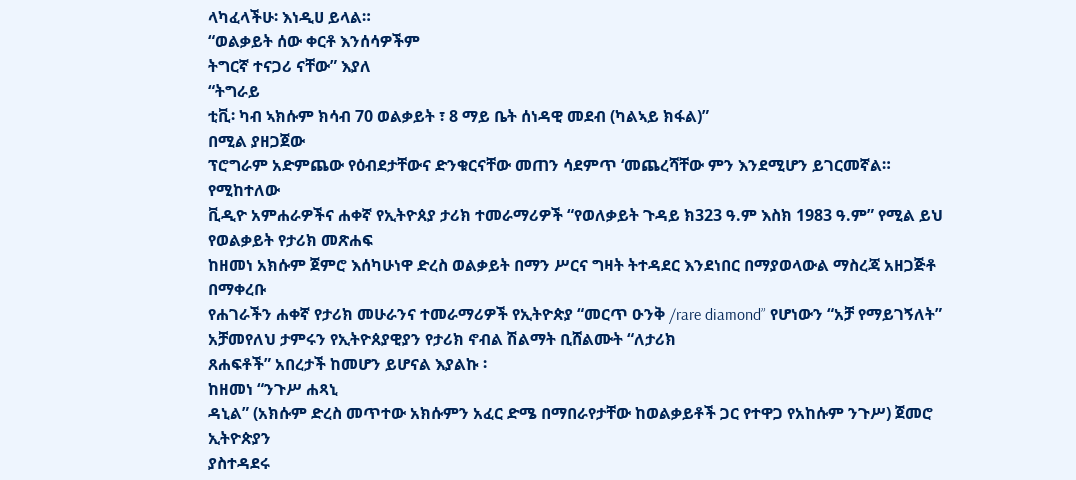ላካፈላችሁ፡ እነዲሀ ይላል።
“ወልቃይት ሰው ቀርቶ እንሰሳዎችም
ትግርኛ ተናጋሪ ናቸው” እያለ
“ትግራይ
ቲቪ፡ ካብ ኣክሱም ክሳብ 70 ወልቃይት ፣ 8 ማይ ቤት ሰነዳዊ መደብ (ካልኣይ ክፋል)”
በሚል ያዘጋጀው
ፕሮግራም አድምጨው የዕብደታቸውና ድንቁርናቸው መጠን ሳደምጥ ‘መጨረሻቸው ምን እንደሚሆን ይገርመኛል።
የሚከተለው
ቪዲዮ አምሐራዎችና ሐቀኛ የኢትዮጰያ ታሪክ ተመራማሪዎች “የወለቃይት ጉዳይ ክ323 ዓ.ም እስክ 1983 ዓ.ም” የሚል ይህ የወልቃይት የታሪክ መጽሐፍ
ከዘመነ አክሱም ጀምሮ እሰካሁነዋ ድረስ ወልቃይት በማን ሥርና ግዛት ትተዳደር እንደነበር በማያወላውል ማስረጃ አዘጋጅቶ በማቀረቡ
የሐገራችን ሐቀኛ የታሪክ መሁራንና ተመራማሪዎች የኢትዮጵያ “መርጥ ዑንቅ /rare diamond” የሆነውን “አቻ የማይገኝለት” አቻመየለህ ታምሩን የኢትዮጰያዊያን የታሪክ ኖብል ሽልማት ቢሸልሙት “ለታሪክ
ጸሐፍቶች” አበረታች ከመሆን ይሆናል እያልኩ ፡
ከዘመነ “ንጉሥ ሐጻኒ
ዳኒል” (አክሱም ድረስ መጥተው አክሱምን አፈር ድሜ በማበራየታቸው ከወልቃይቶች ጋር የተዋጋ የአከሱም ንጉሥ) ጀመሮ ኢትዮጵያን
ያስተዳደሩ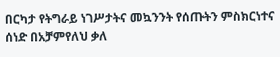በርካታ የትግራይ ነገሥታትና መኳንንት የሰጡትን ምስክርነተና ሰነድ በአቻምየለህ ቃለ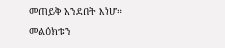መጠይቅ አንደበት እነሆ።
መልዕክቱን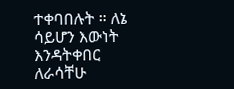ተቀባበሉት ። ለኔ ሳይሆን እውነት እንዳትቀበር ለራሳቸሁ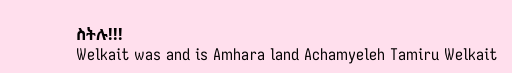ስትሉ!!!
Welkait was and is Amhara land Achamyeleh Tamiru Welkait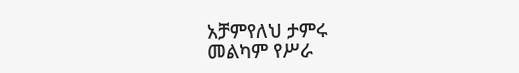አቻምየለህ ታምሩ
መልካም የሥራ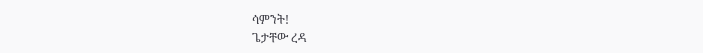ሳምንት!
ጌታቸው ረዳ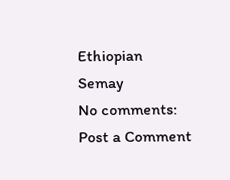Ethiopian
Semay
No comments:
Post a Comment